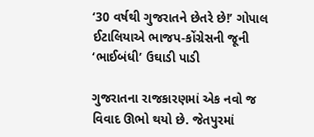‘30 વર્ષથી ગુજરાતને છેતરે છે!’ ગોપાલ ઈટાલિયાએ ભાજપ-કોંગ્રેસની જૂની ‘ભાઈબંધી’ ઉઘાડી પાડી

ગુજરાતના રાજકારણમાં એક નવો જ વિવાદ ઊભો થયો છે. જેતપુરમાં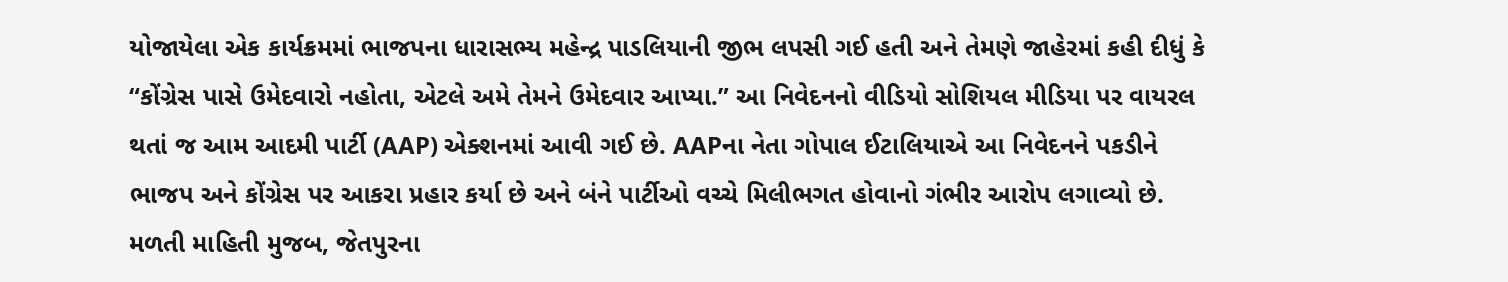યોજાયેલા એક કાર્યક્રમમાં ભાજપના ધારાસભ્ય મહેન્દ્ર પાડલિયાની જીભ લપસી ગઈ હતી અને તેમણે જાહેરમાં કહી દીધું કે “કોંગ્રેસ પાસે ઉમેદવારો નહોતા, એટલે અમે તેમને ઉમેદવાર આપ્યા.” આ નિવેદનનો વીડિયો સોશિયલ મીડિયા પર વાયરલ થતાં જ આમ આદમી પાર્ટી (AAP) એક્શનમાં આવી ગઈ છે. AAPના નેતા ગોપાલ ઈટાલિયાએ આ નિવેદનને પકડીને ભાજપ અને કોંગ્રેસ પર આકરા પ્રહાર કર્યા છે અને બંને પાર્ટીઓ વચ્ચે મિલીભગત હોવાનો ગંભીર આરોપ લગાવ્યો છે.
મળતી માહિતી મુજબ, જેતપુરના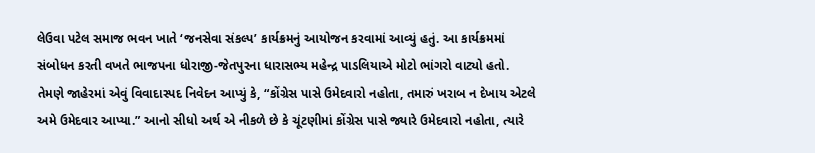લેઉવા પટેલ સમાજ ભવન ખાતે ‘જનસેવા સંકલ્પ’ કાર્યક્રમનું આયોજન કરવામાં આવ્યું હતું. આ કાર્યક્રમમાં સંબોધન કરતી વખતે ભાજપના ધોરાજી-જેતપુરના ધારાસભ્ય મહેન્દ્ર પાડલિયાએ મોટો ભાંગરો વાટ્યો હતો. તેમણે જાહેરમાં એવું વિવાદાસ્પદ નિવેદન આપ્યું કે, “કોંગ્રેસ પાસે ઉમેદવારો નહોતા, તમારું ખરાબ ન દેખાય એટલે અમે ઉમેદવાર આપ્યા.” આનો સીધો અર્થ એ નીકળે છે કે ચૂંટણીમાં કોંગ્રેસ પાસે જ્યારે ઉમેદવારો નહોતા, ત્યારે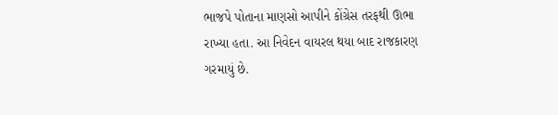ભાજપે પોતાના માણસો આપીને કોંગ્રેસ તરફથી ઊભા રાખ્યા હતા. આ નિવેદન વાયરલ થયા બાદ રાજકારણ ગરમાયું છે.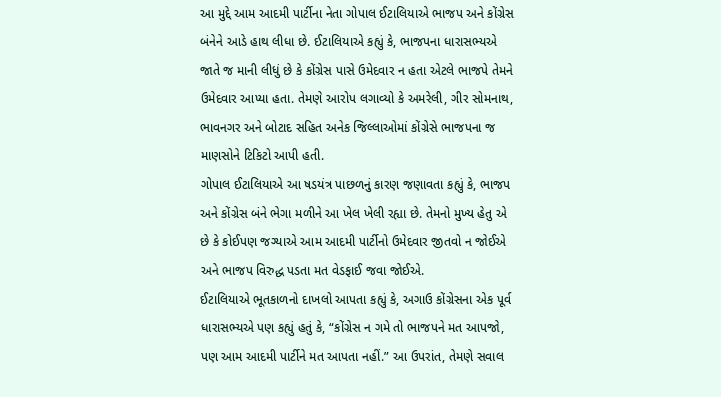આ મુદ્દે આમ આદમી પાર્ટીના નેતા ગોપાલ ઈટાલિયાએ ભાજપ અને કોંગ્રેસ બંનેને આડે હાથ લીધા છે. ઈટાલિયાએ કહ્યું કે, ભાજપના ધારાસભ્યએ જાતે જ માની લીધું છે કે કોંગ્રેસ પાસે ઉમેદવાર ન હતા એટલે ભાજપે તેમને ઉમેદવાર આપ્યા હતા. તેમણે આરોપ લગાવ્યો કે અમરેલી, ગીર સોમનાથ, ભાવનગર અને બોટાદ સહિત અનેક જિલ્લાઓમાં કોંગ્રેસે ભાજપના જ માણસોને ટિકિટો આપી હતી.
ગોપાલ ઈટાલિયાએ આ ષડયંત્ર પાછળનું કારણ જણાવતા કહ્યું કે, ભાજપ અને કોંગ્રેસ બંને ભેગા મળીને આ ખેલ ખેલી રહ્યા છે. તેમનો મુખ્ય હેતુ એ છે કે કોઈપણ જગ્યાએ આમ આદમી પાર્ટીનો ઉમેદવાર જીતવો ન જોઈએ અને ભાજપ વિરુદ્ધ પડતા મત વેડફાઈ જવા જોઈએ.
ઈટાલિયાએ ભૂતકાળનો દાખલો આપતા કહ્યું કે, અગાઉ કોંગ્રેસના એક પૂર્વ ધારાસભ્યએ પણ કહ્યું હતું કે, “કોંગ્રેસ ન ગમે તો ભાજપને મત આપજો, પણ આમ આદમી પાર્ટીને મત આપતા નહીં.” આ ઉપરાંત, તેમણે સવાલ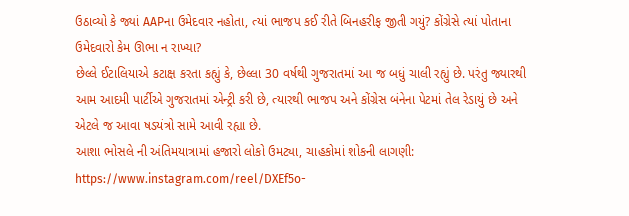ઉઠાવ્યો કે જ્યાં AAPના ઉમેદવાર નહોતા, ત્યાં ભાજપ કઈ રીતે બિનહરીફ જીતી ગયું? કોંગ્રેસે ત્યાં પોતાના ઉમેદવારો કેમ ઊભા ન રાખ્યા?
છેલ્લે ઈટાલિયાએ કટાક્ષ કરતા કહ્યું કે, છેલ્લા 30 વર્ષથી ગુજરાતમાં આ જ બધું ચાલી રહ્યું છે. પરંતુ જ્યારથી આમ આદમી પાર્ટીએ ગુજરાતમાં એન્ટ્રી કરી છે, ત્યારથી ભાજપ અને કોંગ્રેસ બંનેના પેટમાં તેલ રેડાયું છે અને એટલે જ આવા ષડયંત્રો સામે આવી રહ્યા છે.
આશા ભોસલે ની અંતિમયાત્રામાં હજારો લોકો ઉમટ્યા, ચાહકોમાં શોકની લાગણી: https://www.instagram.com/reel/DXEf5o-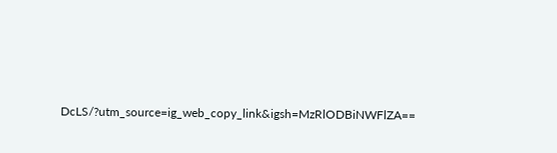DcLS/?utm_source=ig_web_copy_link&igsh=MzRlODBiNWFlZA==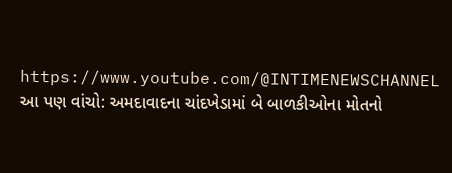https://www.youtube.com/@INTIMENEWSCHANNEL
આ પણ વાંચો: અમદાવાદના ચાંદખેડામાં બે બાળકીઓના મોતનો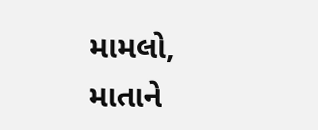મામલો, માતાને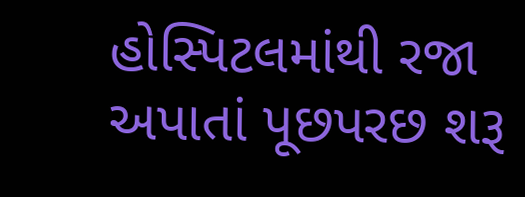હોસ્પિટલમાંથી રજા અપાતાં પૂછપરછ શરૂ